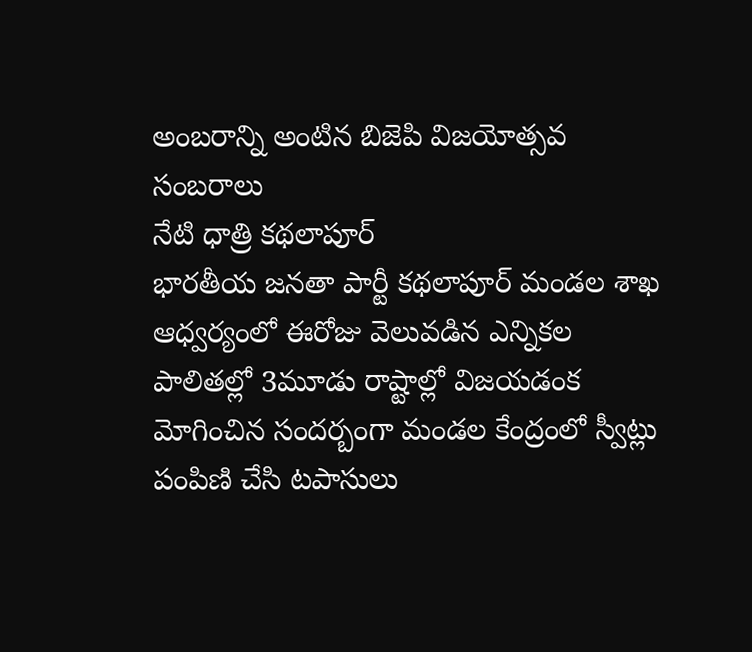అంబరాన్ని అంటిన బిజెపి విజయోత్సవ సంబరాలు
నేటి ధాత్రి కథలాపూర్
భారతీయ జనతా పార్టీ కథలాపూర్ మండల శాఖ ఆధ్వర్యంలో ఈరోజు వెలువడిన ఎన్నికల పాలితల్లో 3మూడు రాష్టాల్లో విజయడంక మోగించిన సందర్బంగా మండల కేంద్రంలో స్వీట్లు పంపిణి చేసి టపాసులు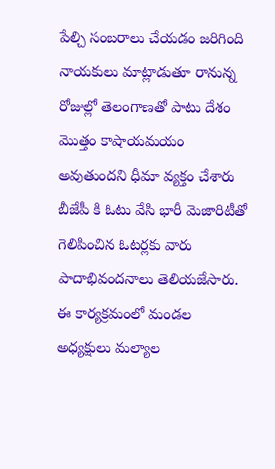పేల్చి సంబరాలు చేయడం జరిగింది నాయకులు మాట్లాడుతూ రానున్న రోజుల్లో తెలంగాణతో పాటు దేశం మొత్తం కాషాయమయం అవుతుందని ధీమా వ్యక్తం చేశారు బీజేపీ కి ఓటు వేసి భారీ మెజారిటీతో గెలిపించిన ఓటర్లకు వారు పాదాభివందనాలు తెలియజేసారు.
ఈ కార్యక్రమంలో మండల అధ్యక్షులు మల్యాల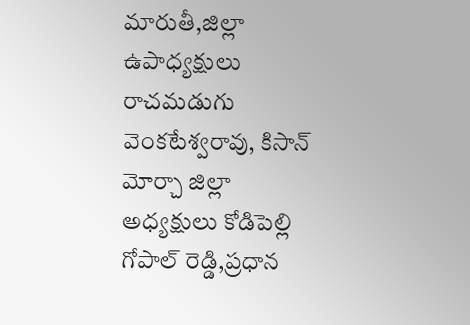మారుతీ,జిల్లా ఉపాధ్యక్షులు రాచమడుగు వెంకటేశ్వరావు, కిసాన్ మోర్చా జిల్లా అధ్యక్షులు కోడిపెల్లి గోపాల్ రెడ్డి,ప్రధాన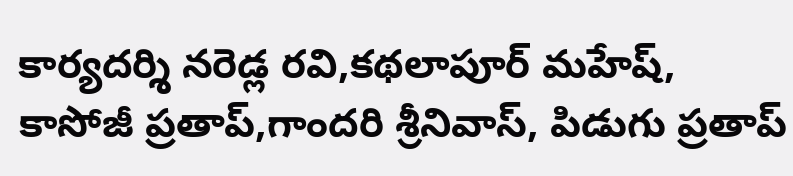కార్యదర్శి నరెడ్ల రవి,కథలాపూర్ మహేష్, కాసోజీ ప్రతాప్,గాందరి శ్రీనివాస్, పిడుగు ప్రతాప్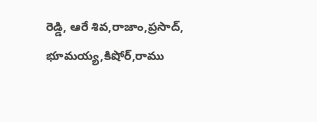రెడ్డి, ఆరే శివ,రాజాం,ప్రసాద్, భూమయ్య,కిషోర్,రాము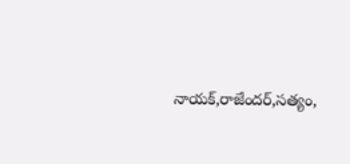నాయక్,రాజేందర్,సత్యం,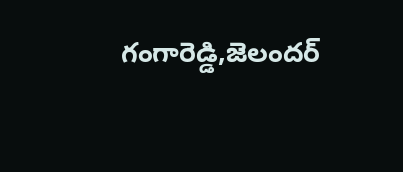గంగారెడ్డి,జెలందర్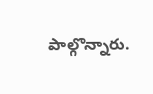పాల్గొన్నారు.